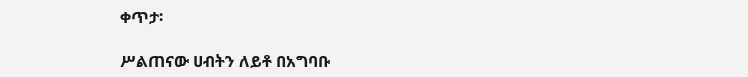ቀጥታ፡

ሥልጠናው ሀብትን ለይቶ በአግባቡ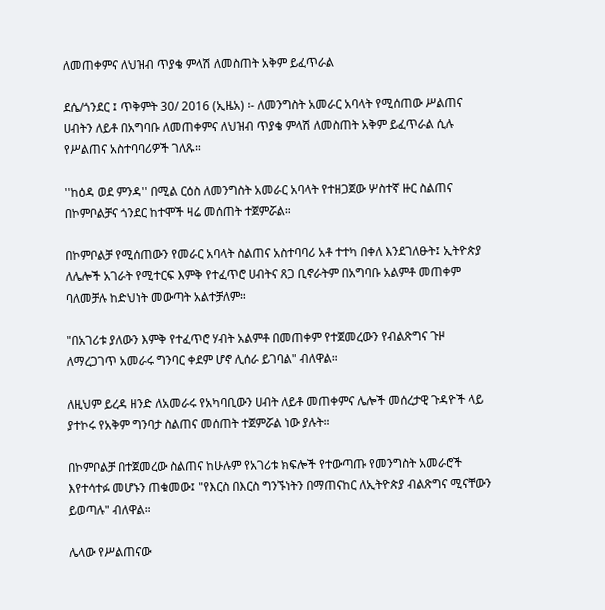ለመጠቀምና ለህዝብ ጥያቄ ምላሽ ለመስጠት አቅም ይፈጥራል

ደሴ/ጎንደር ፤ ጥቅምት 30/ 2016 (ኢዜአ) ፡- ለመንግስት አመራር አባላት የሚሰጠው ሥልጠና ሀብትን ለይቶ በአግባቡ ለመጠቀምና ለህዝብ ጥያቄ ምላሽ ለመስጠት አቅም ይፈጥራል ሲሉ የሥልጠና አስተባባሪዎች ገለጹ።

''ከዕዳ ወደ ምንዳ'' በሚል ርዕስ ለመንግስት አመራር አባላት የተዘጋጀው ሦስተኛ ዙር ስልጠና በኮምቦልቻና ጎንደር ከተሞች ዛሬ መሰጠት ተጀምሯል።

በኮምቦልቻ የሚሰጠውን የመራር አባላት ስልጠና አስተባባሪ አቶ ተተካ በቀለ እንደገለፁት፤ ኢትዮጵያ ለሌሎች አገራት የሚተርፍ እምቅ የተፈጥሮ ሀብትና ጸጋ ቢኖራትም በአግባቡ አልምቶ መጠቀም ባለመቻሉ ከድህነት መውጣት አልተቻለም።

"በአገሪቱ ያለውን እምቅ የተፈጥሮ ሃብት አልምቶ በመጠቀም የተጀመረውን የብልጽግና ጉዞ ለማረጋገጥ አመራሩ ግንባር ቀደም ሆኖ ሊሰራ ይገባል" ብለዋል።

ለዚህም ይረዳ ዘንድ ለአመራሩ የአካባቢውን ሀብት ለይቶ መጠቀምና ሌሎች መሰረታዊ ጉዳዮች ላይ ያተኮሩ የአቅም ግንባታ ስልጠና መሰጠት ተጀምሯል ነው ያሉት።

በኮምቦልቻ በተጀመረው ስልጠና ከሁሉም የአገሪቱ ክፍሎች የተውጣጡ የመንግስት አመራሮች እየተሳተፉ መሆኑን ጠቁመው፤ "የእርስ በእርስ ግንኙነትን በማጠናከር ለኢትዮጵያ ብልጽግና ሚናቸውን ይወጣሉ" ብለዋል።

ሌላው የሥልጠናው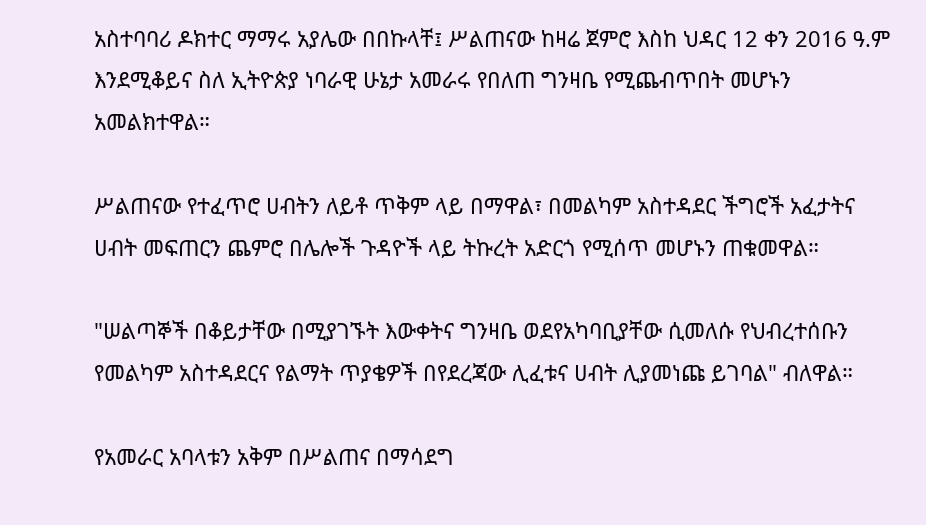አስተባባሪ ዶክተር ማማሩ አያሌው በበኩላቸ፤ ሥልጠናው ከዛሬ ጀምሮ እስከ ህዳር 12 ቀን 2016 ዓ.ም እንደሚቆይና ስለ ኢትዮጵያ ነባራዊ ሁኔታ አመራሩ የበለጠ ግንዛቤ የሚጨብጥበት መሆኑን አመልክተዋል።

ሥልጠናው የተፈጥሮ ሀብትን ለይቶ ጥቅም ላይ በማዋል፣ በመልካም አስተዳደር ችግሮች አፈታትና ሀብት መፍጠርን ጨምሮ በሌሎች ጉዳዮች ላይ ትኩረት አድርጎ የሚሰጥ መሆኑን ጠቁመዋል።

"ሠልጣኞች በቆይታቸው በሚያገኙት እውቀትና ግንዛቤ ወደየአካባቢያቸው ሲመለሱ የህብረተሰቡን የመልካም አስተዳደርና የልማት ጥያቄዎች በየደረጃው ሊፈቱና ሀብት ሊያመነጩ ይገባል" ብለዋል።

የአመራር አባላቱን አቅም በሥልጠና በማሳደግ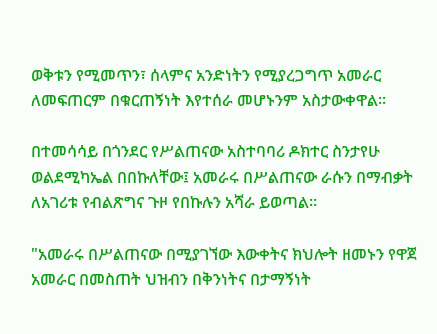ወቅቱን የሚመጥን፣ ሰላምና አንድነትን የሚያረጋግጥ አመራር ለመፍጠርም በቁርጠኝነት እየተሰራ መሆኑንም አስታውቀዋል።

በተመሳሳይ በጎንደር የሥልጠናው አስተባባሪ ዶክተር ስንታየሁ ወልደሚካኤል በበኩለቸው፤ አመራሩ በሥልጠናው ራሱን በማብቃት ለአገሪቱ የብልጽግና ጉዞ የበኩሉን አሻራ ይወጣል።

"አመራሩ በሥልጠናው በሚያገኘው እውቀትና ክህሎት ዘመኑን የዋጀ አመራር በመስጠት ህዝብን በቅንነትና በታማኝነት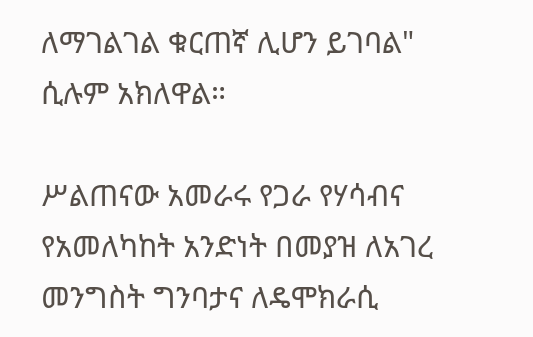ለማገልገል ቁርጠኛ ሊሆን ይገባል" ሲሉም አክለዋል።

ሥልጠናው አመራሩ የጋራ የሃሳብና የአመለካከት አንድነት በመያዝ ለአገረ መንግስት ግንባታና ለዴሞክራሲ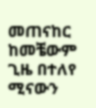መጠናከር ከመቼውም ጊዜ በተለየ ሚናውን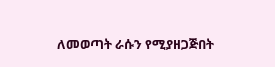ለመወጣት ራሱን የሚያዘጋጅበት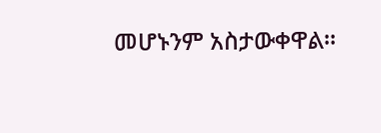መሆኑንም አስታውቀዋል።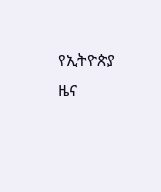የኢትዮጵያ ዜና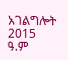አገልግሎት
2015
ዓ.ም